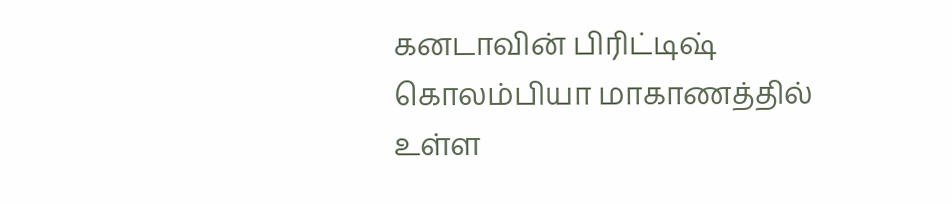கனடாவின் பிரிட்டிஷ் கொலம்பியா மாகாணத்தில் உள்ள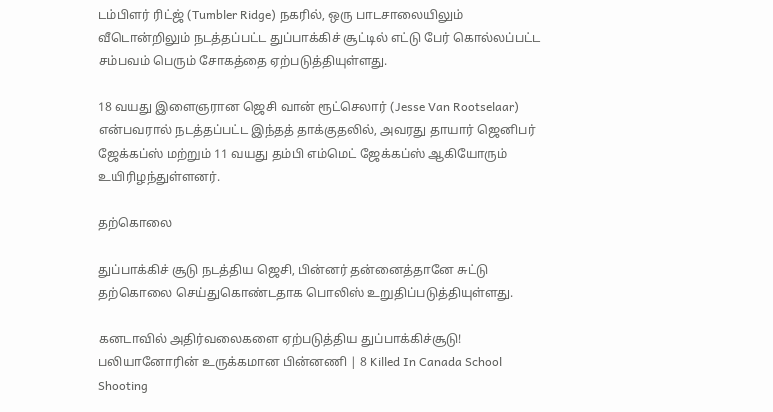டம்பிளர் ரிட்ஜ் (Tumbler Ridge) நகரில், ஒரு பாடசாலையிலும் வீடொன்றிலும் நடத்தப்பட்ட துப்பாக்கிச் சூட்டில் எட்டு பேர் கொல்லப்பட்ட சம்பவம் பெரும் சோகத்தை ஏற்படுத்தியுள்ளது.

18 வயது இளைஞரான ஜெசி வான் ரூட்செலார் (Jesse Van Rootselaar) என்பவரால் நடத்தப்பட்ட இந்தத் தாக்குதலில், அவரது தாயார் ஜெனிபர் ஜேக்கப்ஸ் மற்றும் 11 வயது தம்பி எம்மெட் ஜேக்கப்ஸ் ஆகியோரும் உயிரிழந்துள்ளனர்.

தற்கொலை

துப்பாக்கிச் சூடு நடத்திய ஜெசி, பின்னர் தன்னைத்தானே சுட்டு தற்கொலை செய்துகொண்டதாக பொலிஸ் உறுதிப்படுத்தியுள்ளது.

கனடாவில் அதிர்வலைகளை ஏற்படுத்திய துப்பாக்கிச்சூடு! பலியானோரின் உருக்கமான பின்னணி | 8 Killed In Canada School Shooting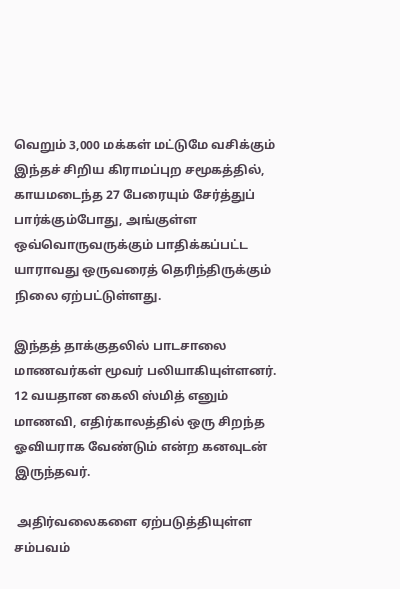வெறும் 3,000 மக்கள் மட்டுமே வசிக்கும் இந்தச் சிறிய கிராமப்புற சமூகத்தில், காயமடைந்த 27 பேரையும் சேர்த்துப் பார்க்கும்போது, அங்குள்ள ஒவ்வொருவருக்கும் பாதிக்கப்பட்ட யாராவது ஒருவரைத் தெரிந்திருக்கும் நிலை ஏற்பட்டுள்ளது.

இந்தத் தாக்குதலில் பாடசாலை மாணவர்கள் மூவர் பலியாகியுள்ளனர். 12 வயதான கைலி ஸ்மித் எனும் மாணவி, எதிர்காலத்தில் ஒரு சிறந்த ஓவியராக வேண்டும் என்ற கனவுடன் இருந்தவர்.

 அதிர்வலைகளை ஏற்படுத்தியுள்ள சம்பவம்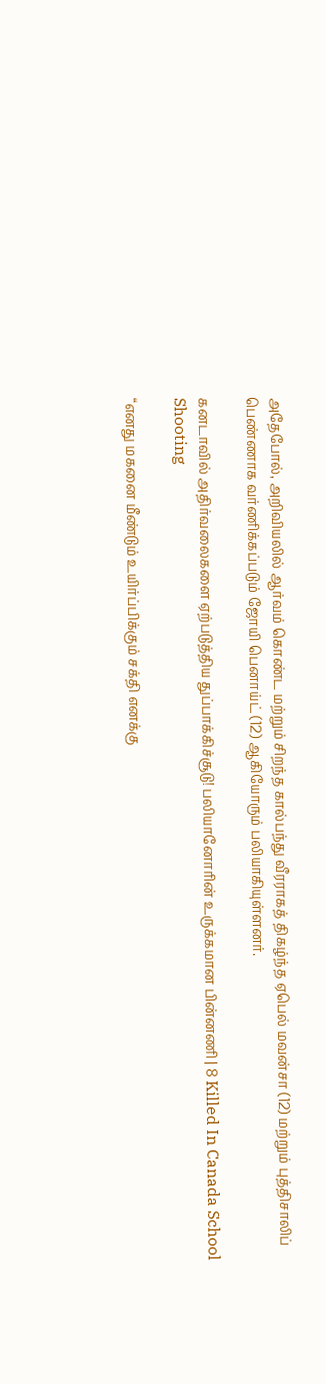அதேபோல், அறிவியலில் ஆர்வம் கொண்ட மற்றும் சிறந்த கால்பந்து வீரராகத் திகழ்ந்த ஏபெல் மவன்சா (12) மற்றும் புத்திசாலிப் பெண்ணாக வர்ணிக்கப்படும் ஜோயி பெனாய்ட் (12) ஆகியோரும் பலியாகியுள்ளனர்.

கனடாவில் அதிர்வலைகளை ஏற்படுத்திய துப்பாக்கிச்சூடு! பலியானோரின் உருக்கமான பின்னணி | 8 Killed In Canada School Shooting

“எனது மகனை மீண்டும் உயிர்ப்பிக்கும் சக்தி எனக்கு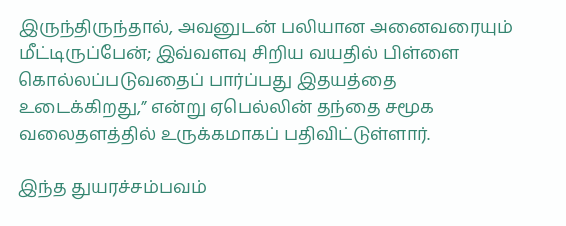இருந்திருந்தால், அவனுடன் பலியான அனைவரையும் மீட்டிருப்பேன்; இவ்வளவு சிறிய வயதில் பிள்ளை கொல்லப்படுவதைப் பார்ப்பது இதயத்தை உடைக்கிறது,” என்று ஏபெல்லின் தந்தை சமூக வலைதளத்தில் உருக்கமாகப் பதிவிட்டுள்ளார்.

இந்த துயரச்சம்பவம்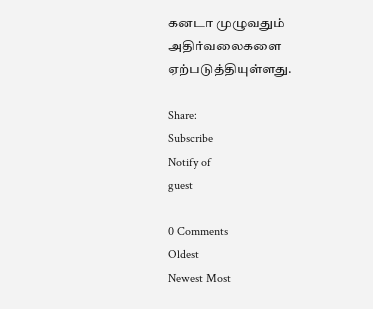கனடா முழுவதும் அதிர்வலைகளை ஏற்படுத்தியுள்ளது.

Share:
Subscribe
Notify of
guest

0 Comments
Oldest
Newest Most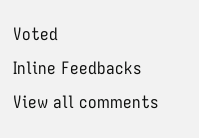Voted
Inline Feedbacks
View all comments